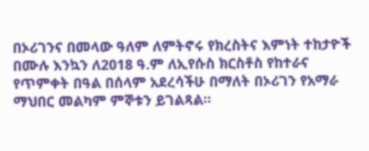በኦሪገንና በመላው ዓለም ለምትኖሩ የክረስትና እምነት ተከታዮች በሙሉ እንኳን ለ2018 ዓ.ም ለኢየሱስ ክርስቶስ የከተራና የጥምቀት በዓል በሰላም አደረሳችሁ በማለት በኦሪገን የአማራ ማህበር መልካም ምኞቱን ይገልጻል።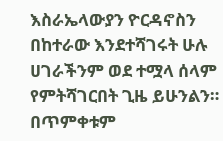እስራኤላውያን ዮርዳኖስን በከተራው እንደተሻገሩት ሁሉ ሀገራችንም ወደ ተሟላ ሰላም የምትሻገርበት ጊዜ ይሁንልን። በጥምቀቱም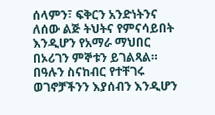ሰላምን፣ ፍቅርን አንድነትንና ለሰው ልጅ ትህትና የምናሳይበት እንዲሆን የአማራ ማህበር በኦሪገን ምኞቱን ይገልጻል። በዓሉን ስናከብር የተቸገሩ ወገኖቻችንን እያሰብን እንዲሆን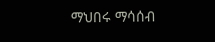ማህበሩ ማሳሰብ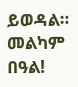ይወዳል።
መልካም በዓል!